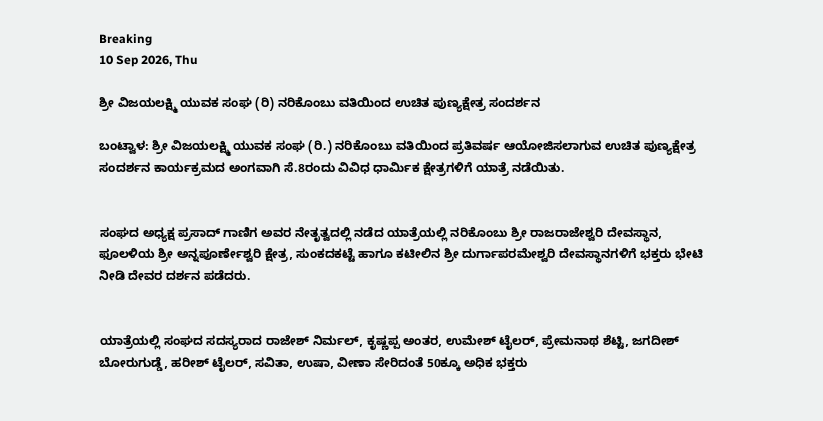Breaking
10 Sep 2026, Thu

ಶ್ರೀ ವಿಜಯಲಕ್ಷ್ಮಿ ಯುವಕ ಸಂಘ (ರಿ) ನರಿಕೊಂಬು ವತಿಯಿಂದ ಉಚಿತ ಪುಣ್ಯಕ್ಷೇತ್ರ ಸಂದರ್ಶನ

ಬಂಟ್ವಾಳ: ಶ್ರೀ ವಿಜಯಲಕ್ಷ್ಮಿ ಯುವಕ ಸಂಘ (ರಿ.) ನರಿಕೊಂಬು ವತಿಯಿಂದ ಪ್ರತಿವರ್ಷ ಆಯೋಜಿಸಲಾಗುವ ಉಚಿತ ಪುಣ್ಯಕ್ಷೇತ್ರ ಸಂದರ್ಶನ ಕಾರ್ಯಕ್ರಮದ ಅಂಗವಾಗಿ ಸೆ.8ರಂದು ವಿವಿಧ ಧಾರ್ಮಿಕ ಕ್ಷೇತ್ರಗಳಿಗೆ ಯಾತ್ರೆ ನಡೆಯಿತು.


ಸಂಘದ ಅಧ್ಯಕ್ಷ ಪ್ರಸಾದ್ ಗಾಣಿಗ ಅವರ ನೇತೃತ್ವದಲ್ಲಿ ನಡೆದ ಯಾತ್ರೆಯಲ್ಲಿ ನರಿಕೊಂಬು ಶ್ರೀ ರಾಜರಾಜೇಶ್ವರಿ ದೇವಸ್ಥಾನ, ಫೂಲಳಿಯ ಶ್ರೀ ಅನ್ನಪೂರ್ಣೇಶ್ವರಿ ಕ್ಷೇತ್ರ, ಸುಂಕದಕಟ್ಟೆ ಹಾಗೂ ಕಟೀಲಿನ ಶ್ರೀ ದುರ್ಗಾಪರಮೇಶ್ವರಿ ದೇವಸ್ಥಾನಗಳಿಗೆ ಭಕ್ತರು ಭೇಟಿ ನೀಡಿ ದೇವರ ದರ್ಶನ ಪಡೆದರು.


ಯಾತ್ರೆಯಲ್ಲಿ ಸಂಘದ ಸದಸ್ಯರಾದ ರಾಜೇಶ್ ನಿರ್ಮಲ್, ಕೃಷ್ಣಪ್ಪ ಅಂತರ, ಉಮೇಶ್ ಟೈಲರ್, ಪ್ರೇಮನಾಥ ಶೆಟ್ಟಿ, ಜಗದೀಶ್ ಬೋರುಗುಡ್ಡೆ, ಹರೀಶ್ ಟೈಲರ್, ಸವಿತಾ, ಉಷಾ, ವೀಣಾ ಸೇರಿದಂತೆ 50ಕ್ಕೂ ಅಧಿಕ ಭಕ್ತರು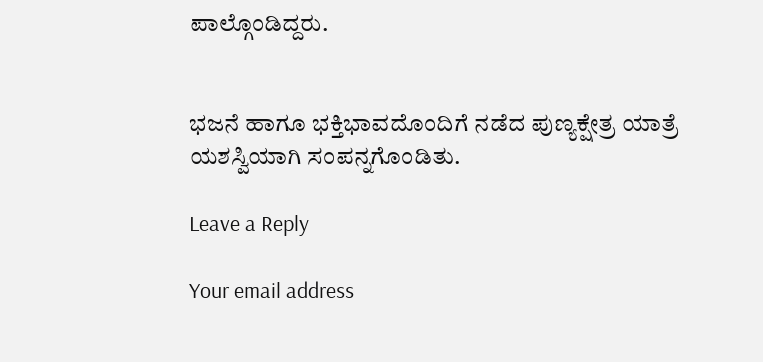ಪಾಲ್ಗೊಂಡಿದ್ದರು.


ಭಜನೆ ಹಾಗೂ ಭಕ್ತಿಭಾವದೊಂದಿಗೆ ನಡೆದ ಪುಣ್ಯಕ್ಷೇತ್ರ ಯಾತ್ರೆ ಯಶಸ್ವಿಯಾಗಿ ಸಂಪನ್ನಗೊಂಡಿತು.

Leave a Reply

Your email address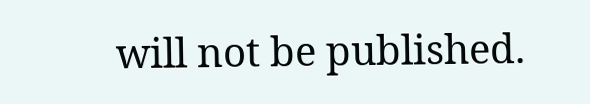will not be published.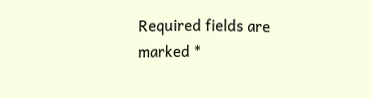Required fields are marked *